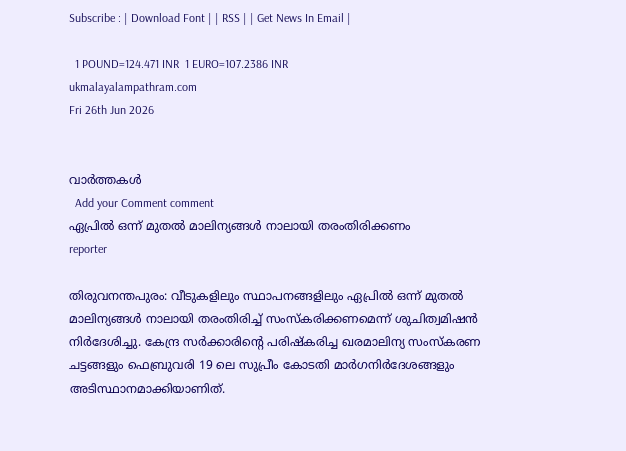Subscribe : | Download Font | | RSS | | Get News In Email |

  1 POUND=124.471 INR  1 EURO=107.2386 INR
ukmalayalampathram.com
Fri 26th Jun 2026


വാര്‍ത്തകള്‍
  Add your Comment comment
ഏപ്രില്‍ ഒന്ന് മുതല്‍ മാലിന്യങ്ങള്‍ നാലായി തരംതിരിക്കണം
reporter

തിരുവനന്തപുരം: വീടുകളിലും സ്ഥാപനങ്ങളിലും ഏപ്രില്‍ ഒന്ന് മുതല്‍ മാലിന്യങ്ങള്‍ നാലായി തരംതിരിച്ച് സംസ്‌കരിക്കണമെന്ന് ശുചിത്വമിഷന്‍ നിര്‍ദേശിച്ചു. കേന്ദ്ര സര്‍ക്കാരിന്റെ പരിഷ്‌കരിച്ച ഖരമാലിന്യ സംസ്‌കരണ ചട്ടങ്ങളും ഫെബ്രുവരി 19 ലെ സുപ്രീം കോടതി മാര്‍ഗനിര്‍ദേശങ്ങളും അടിസ്ഥാനമാക്കിയാണിത്.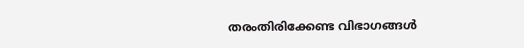തരംതിരിക്കേണ്ട വിഭാഗങ്ങള്‍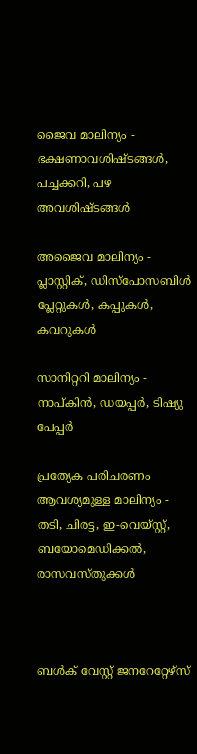ജൈവ മാലിന്യം - ഭക്ഷണാവശിഷ്ടങ്ങള്‍, പച്ചക്കറി, പഴ അവശിഷ്ടങ്ങള്‍

അജൈവ മാലിന്യം - പ്ലാസ്റ്റിക്, ഡിസ്‌പോസബിള്‍ പ്ലേറ്റുകള്‍, കപ്പുകള്‍, കവറുകള്‍

സാനിറ്ററി മാലിന്യം - നാപ്കിന്‍, ഡയപ്പര്‍, ടിഷ്യു പേപ്പര്‍

പ്രത്യേക പരിചരണം ആവശ്യമുള്ള മാലിന്യം - തടി, ചിരട്ട, ഇ-വെയ്സ്റ്റ്, ബയോമെഡിക്കല്‍, രാസവസ്തുക്കള്‍



ബള്‍ക് വേസ്റ്റ് ജനറേറ്റേഴ്‌സ്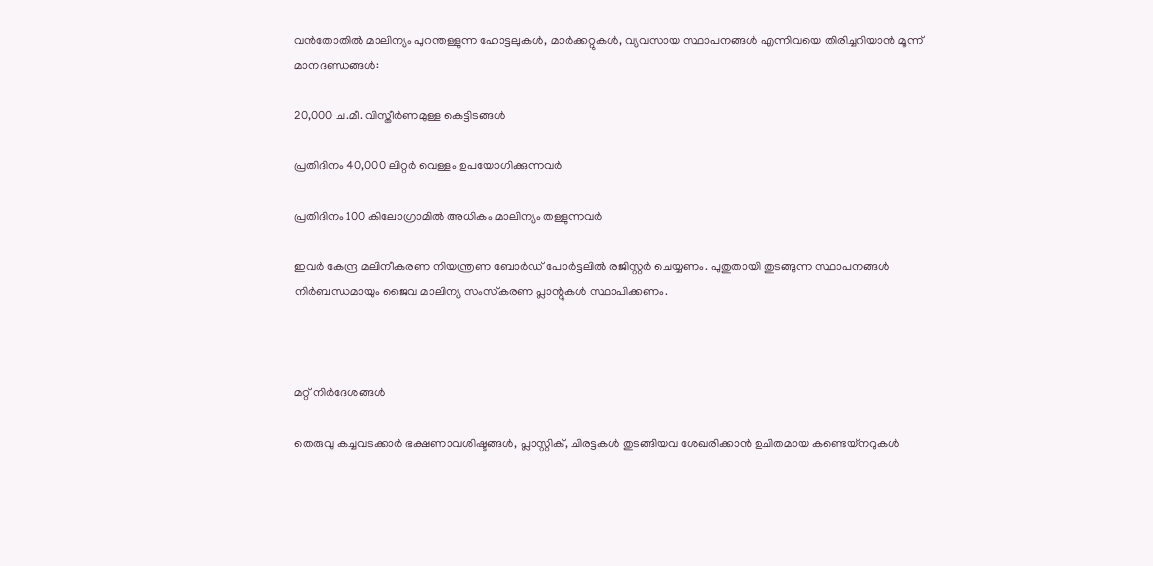വന്‍തോതില്‍ മാലിന്യം പുറന്തള്ളുന്ന ഹോട്ടലുകള്‍, മാര്‍ക്കറ്റുകള്‍, വ്യവസായ സ്ഥാപനങ്ങള്‍ എന്നിവയെ തിരിച്ചറിയാന്‍ മൂന്ന് മാനദണ്ഡങ്ങള്‍:

20,000 ച.മീ. വിസ്തീര്‍ണമുള്ള കെട്ടിടങ്ങള്‍

പ്രതിദിനം 40,000 ലിറ്റര്‍ വെള്ളം ഉപയോഗിക്കുന്നവര്‍

പ്രതിദിനം 100 കിലോഗ്രാമില്‍ അധികം മാലിന്യം തള്ളുന്നവര്‍

ഇവര്‍ കേന്ദ്ര മലിനീകരണ നിയന്ത്രണ ബോര്‍ഡ് പോര്‍ട്ടലില്‍ രജിസ്റ്റര്‍ ചെയ്യണം. പുതുതായി തുടങ്ങുന്ന സ്ഥാപനങ്ങള്‍ നിര്‍ബന്ധമായും ജൈവ മാലിന്യ സംസ്‌കരണ പ്ലാന്റുകള്‍ സ്ഥാപിക്കണം.



മറ്റ് നിര്‍ദേശങ്ങള്‍

തെരുവു കച്ചവടക്കാര്‍ ഭക്ഷണാവശിഷ്ടങ്ങള്‍, പ്ലാസ്റ്റിക്, ചിരട്ടകള്‍ തുടങ്ങിയവ ശേഖരിക്കാന്‍ ഉചിതമായ കണ്ടെയ്‌നറുകള്‍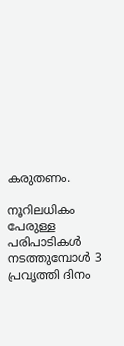കരുതണം.

നൂറിലധികം പേരുള്ള പരിപാടികള്‍ നടത്തുമ്പോള്‍ 3 പ്രവൃത്തി ദിനം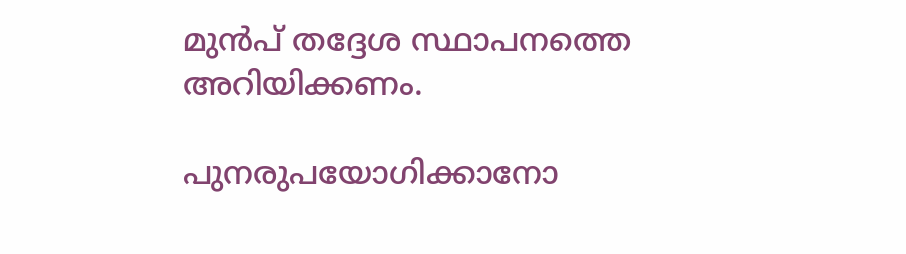മുന്‍പ് തദ്ദേശ സ്ഥാപനത്തെ അറിയിക്കണം.

പുനരുപയോഗിക്കാനോ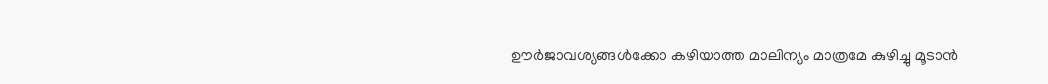ഊര്‍ജാവശ്യങ്ങള്‍ക്കോ കഴിയാത്ത മാലിന്യം മാത്രമേ കുഴിച്ചു മൂടാന്‍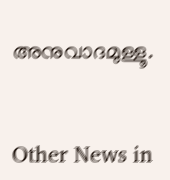അനുവാദമുള്ളൂ.


Other News in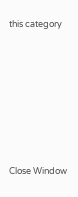this category








Close Window